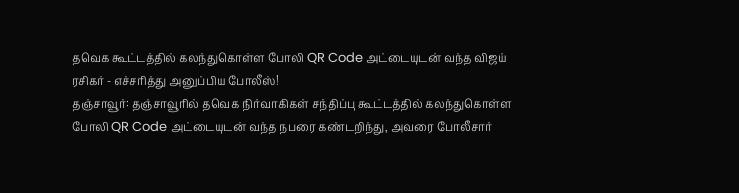தவெக கூட்டத்தில் கலந்துகொள்ள போலி QR Code அட்டையுடன் வந்த விஜய் ரசிகர் - எச்சரித்து அனுப்பிய போலீஸ்!
தஞ்சாவூர்: தஞ்சாவூரில் தவெக நிர்வாகிகள் சந்திப்பு கூட்டத்தில் கலந்துகொள்ள போலி QR Code அட்டையுடன் வந்த நபரை கண்டறிந்து, அவரை போலீசார்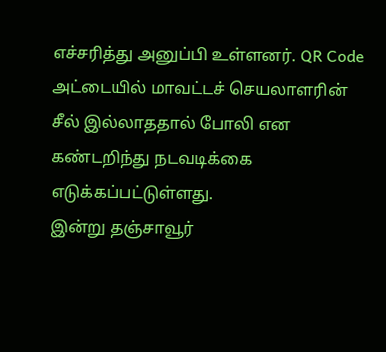எச்சரித்து அனுப்பி உள்ளனர். QR Code அட்டையில் மாவட்டச் செயலாளரின் சீல் இல்லாததால் போலி என கண்டறிந்து நடவடிக்கை எடுக்கப்பட்டுள்ளது.
இன்று தஞ்சாவூர்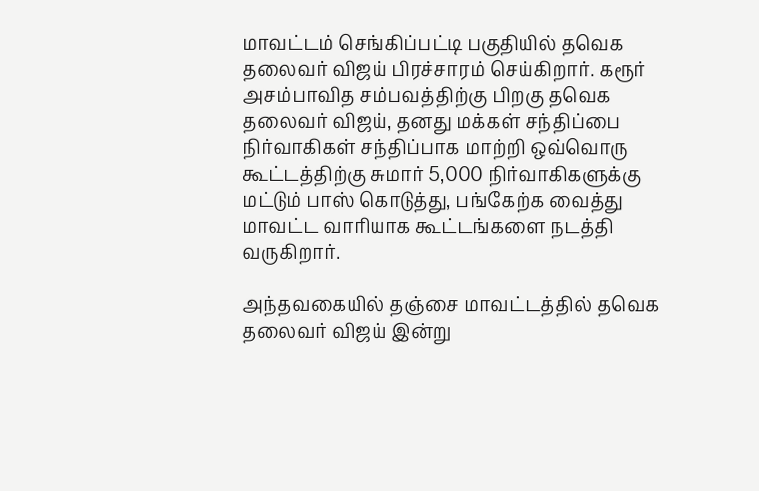மாவட்டம் செங்கிப்பட்டி பகுதியில் தவெக தலைவர் விஜய் பிரச்சாரம் செய்கிறார். கரூர் அசம்பாவித சம்பவத்திற்கு பிறகு தவெக தலைவர் விஜய், தனது மக்கள் சந்திப்பை நிர்வாகிகள் சந்திப்பாக மாற்றி ஒவ்வொரு கூட்டத்திற்கு சுமார் 5,000 நிர்வாகிகளுக்கு மட்டும் பாஸ் கொடுத்து, பங்கேற்க வைத்து மாவட்ட வாரியாக கூட்டங்களை நடத்தி வருகிறார்.

அந்தவகையில் தஞ்சை மாவட்டத்தில் தவெக தலைவர் விஜய் இன்று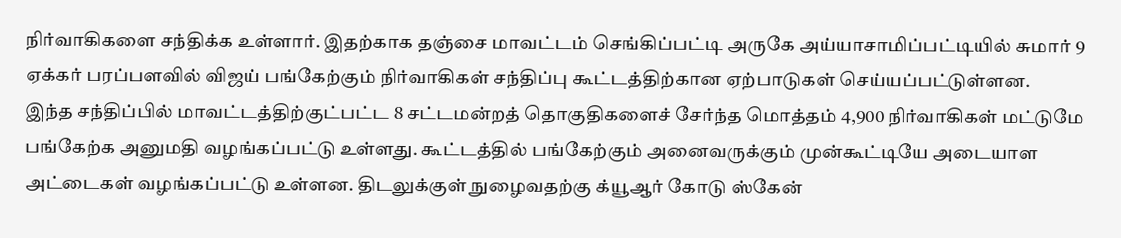நிர்வாகிகளை சந்திக்க உள்ளார். இதற்காக தஞ்சை மாவட்டம் செங்கிப்பட்டி அருகே அய்யாசாமிப்பட்டியில் சுமார் 9 ஏக்கர் பரப்பளவில் விஜய் பங்கேற்கும் நிர்வாகிகள் சந்திப்பு கூட்டத்திற்கான ஏற்பாடுகள் செய்யப்பட்டுள்ளன.
இந்த சந்திப்பில் மாவட்டத்திற்குட்பட்ட 8 சட்டமன்றத் தொகுதிகளைச் சேர்ந்த மொத்தம் 4,900 நிர்வாகிகள் மட்டுமே பங்கேற்க அனுமதி வழங்கப்பட்டு உள்ளது. கூட்டத்தில் பங்கேற்கும் அனைவருக்கும் முன்கூட்டியே அடையாள அட்டைகள் வழங்கப்பட்டு உள்ளன. திடலுக்குள் நுழைவதற்கு க்யூஆர் கோடு ஸ்கேன்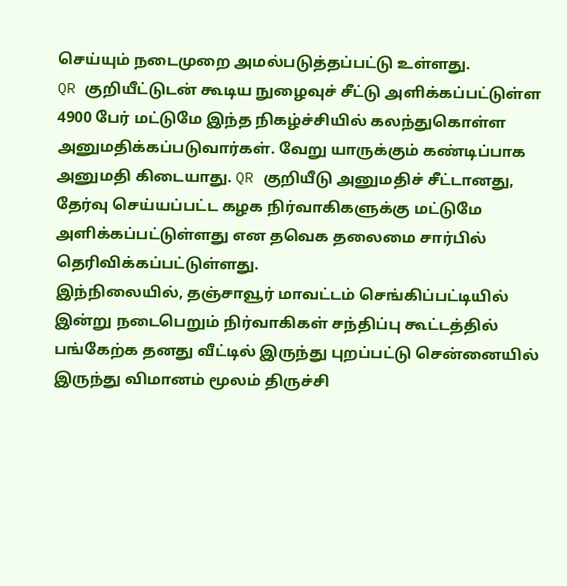செய்யும் நடைமுறை அமல்படுத்தப்பட்டு உள்ளது.
QR குறியீட்டுடன் கூடிய நுழைவுச் சீட்டு அளிக்கப்பட்டுள்ள 4900 பேர் மட்டுமே இந்த நிகழ்ச்சியில் கலந்துகொள்ள அனுமதிக்கப்படுவார்கள். வேறு யாருக்கும் கண்டிப்பாக அனுமதி கிடையாது. QR குறியீடு அனுமதிச் சீட்டானது, தேர்வு செய்யப்பட்ட கழக நிர்வாகிகளுக்கு மட்டுமே அளிக்கப்பட்டுள்ளது என தவெக தலைமை சார்பில் தெரிவிக்கப்பட்டுள்ளது.
இந்நிலையில், தஞ்சாவூர் மாவட்டம் செங்கிப்பட்டியில் இன்று நடைபெறும் நிர்வாகிகள் சந்திப்பு கூட்டத்தில் பங்கேற்க தனது வீட்டில் இருந்து புறப்பட்டு சென்னையில் இருந்து விமானம் மூலம் திருச்சி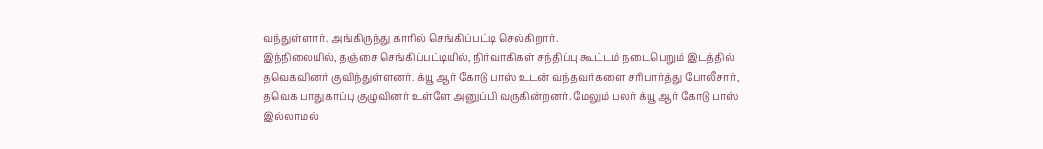வந்துள்ளார். அங்கிருந்து காரில் செங்கிப்பட்டி செல்கிறார்.
இந்நிலையில், தஞ்சை செங்கிப்பட்டியில், நிர்வாகிகள் சந்திப்பு கூட்டம் நடைபெறும் இடத்தில் தவெகவினர் குவிந்துள்ளனர். க்யூ ஆர் கோடு பாஸ் உடன் வந்தவர்களை சரிபார்த்து போலீசார், தவெக பாதுகாப்பு குழுவினர் உள்ளே அனுப்பி வருகின்றனர். மேலும் பலர் க்யூ ஆர் கோடு பாஸ் இல்லாமல்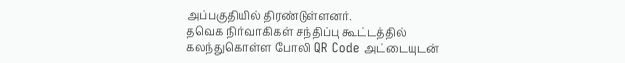அப்பகுதியில் திரண்டுள்ளனர்.
தவெக நிர்வாகிகள் சந்திப்பு கூட்டத்தில் கலந்துகொள்ள போலி QR Code அட்டையுடன்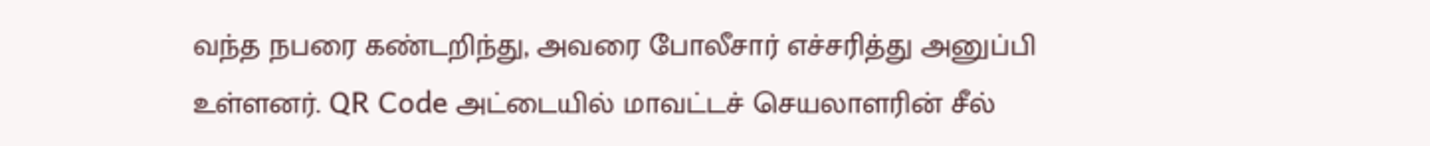வந்த நபரை கண்டறிந்து, அவரை போலீசார் எச்சரித்து அனுப்பி உள்ளனர். QR Code அட்டையில் மாவட்டச் செயலாளரின் சீல்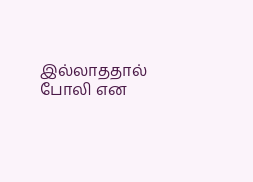இல்லாததால் போலி என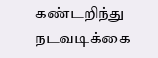கண்டறிந்து நடவடிக்கை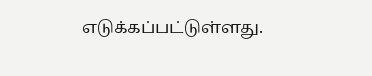எடுக்கப்பட்டுள்ளது.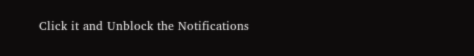Click it and Unblock the Notifications